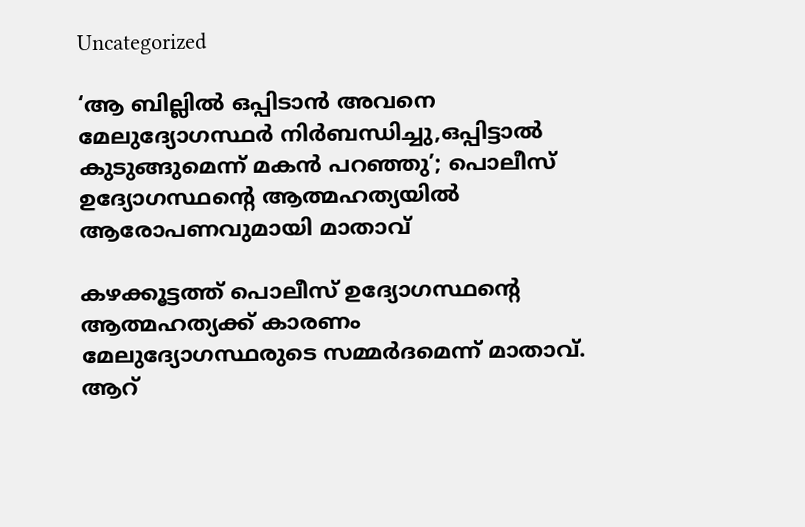Uncategorized

‘ആ ബില്ലില്‍ ഒപ്പിടാന്‍ അവനെ മേലുദ്യോഗസ്ഥര്‍ നിര്‍ബന്ധിച്ചു,ഒപ്പിട്ടാല്‍ കുടുങ്ങുമെന്ന് മകന്‍ പറഞ്ഞു’; പൊലീസ് ഉദ്യോഗസ്ഥന്റെ ആത്മഹത്യയില്‍ ആരോപണവുമായി മാതാവ്

കഴക്കൂട്ടത്ത് പൊലീസ് ഉദ്യോഗസ്ഥന്റെ ആത്മഹത്യക്ക് കാരണം മേലുദ്യോഗസ്ഥരുടെ സമ്മര്‍ദമെന്ന് മാതാവ്. ആറ്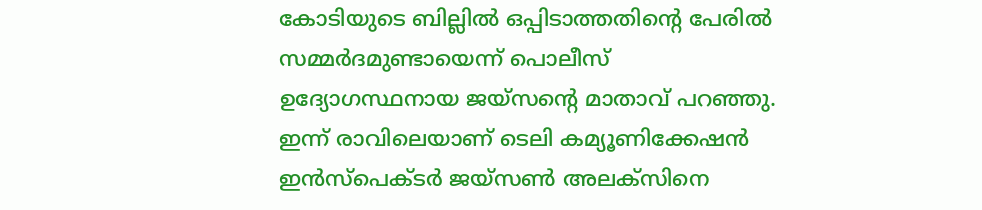കോടിയുടെ ബില്ലില്‍ ഒപ്പിടാത്തതിന്റെ പേരില്‍ സമ്മര്‍ദമുണ്ടായെന്ന് പൊലീസ് ഉദ്യോഗസ്ഥനായ ജയ്‌സന്റെ മാതാവ് പറഞ്ഞു. ഇന്ന് രാവിലെയാണ് ടെലി കമ്യൂണിക്കേഷന്‍ ഇന്‍സ്‌പെക്ടര്‍ ജയ്‌സണ്‍ അലക്‌സിനെ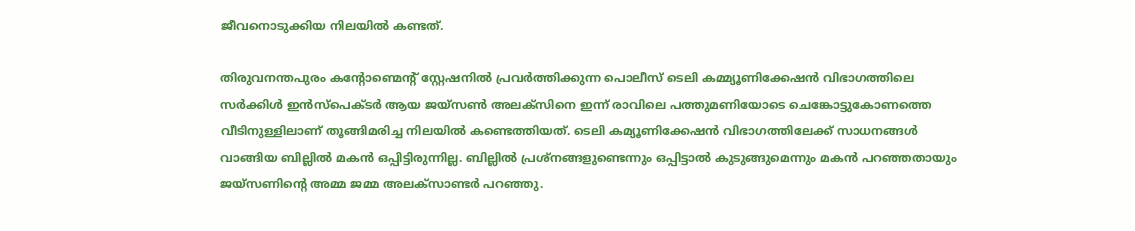ജീവനൊടുക്കിയ നിലയില്‍ കണ്ടത്.

തിരുവനന്തപുരം കന്റോണ്മെന്റ് സ്റ്റേഷനില്‍ പ്രവര്‍ത്തിക്കുന്ന പൊലീസ് ടെലി കമ്മ്യൂണിക്കേഷന്‍ വിഭാഗത്തിലെ സര്‍ക്കിള്‍ ഇന്‍സ്‌പെക്ടര്‍ ആയ ജയ്‌സണ്‍ അലക്‌സിനെ ഇന്ന് രാവിലെ പത്തുമണിയോടെ ചെങ്കോട്ടുകോണത്തെ വീടിനുള്ളിലാണ് തൂങ്ങിമരിച്ച നിലയില്‍ കണ്ടെത്തിയത്. ടെലി കമ്യൂണിക്കേഷന്‍ വിഭാഗത്തിലേക്ക് സാധനങ്ങള്‍ വാങ്ങിയ ബില്ലില്‍ മകന്‍ ഒപ്പിട്ടിരുന്നില്ല. ബില്ലില്‍ പ്രശ്‌നങ്ങളുണ്ടെന്നും ഒപ്പിട്ടാല്‍ കുടുങ്ങുമെന്നും മകന്‍ പറഞ്ഞതായും ജയ്‌സണിന്റെ അമ്മ ജമ്മ അലക്‌സാണ്ടര്‍ പറഞ്ഞു.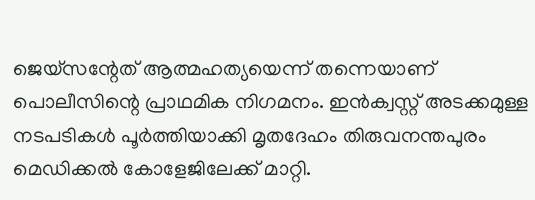ജെയ്‌സന്റേത് ആത്മഹത്യയെന്ന് തന്നെയാണ് പൊലീസിന്റെ പ്രാഥമിക നിഗമനം. ഇന്‍ക്വസ്റ്റ് അടക്കമുള്ള നടപടികള്‍ പൂര്‍ത്തിയാക്കി മൃതദേഹം തിരുവനന്തപുരം മെഡിക്കല്‍ കോളേജിലേക്ക് മാറ്റി.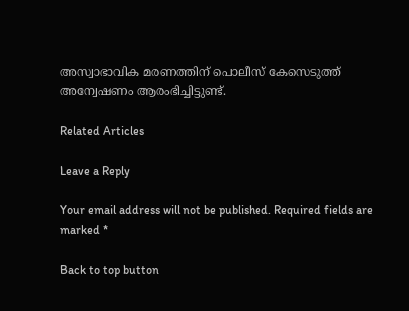അസ്വാഭാവിക മരണത്തിന് പൊലീസ് കേസെടുത്ത് അന്വേഷണം ആരംഭിച്ചിട്ടുണ്ട്.

Related Articles

Leave a Reply

Your email address will not be published. Required fields are marked *

Back to top button